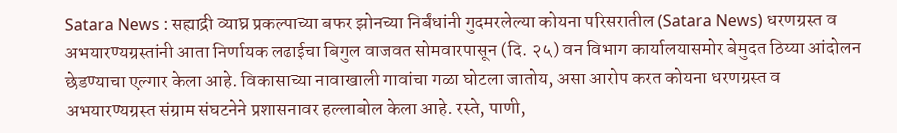Satara News : सह्याद्री व्याघ्र प्रकल्पाच्या बफर झोनच्या निर्बंधांनी गुदमरलेल्या कोयना परिसरातील (Satara News) धरणग्रस्त व अभयारण्यग्रस्तांनी आता निर्णायक लढाईचा बिगुल वाजवत सोमवारपासून (दि. २५) वन विभाग कार्यालयासमोर बेमुदत ठिय्या आंदोलन छेडण्याचा एल्गार केला आहे. विकासाच्या नावाखाली गावांचा गळा घोटला जातोय, असा आरोप करत कोयना धरणग्रस्त व अभयारण्यग्रस्त संग्राम संघटनेने प्रशासनावर हल्लाबोल केला आहे. रस्ते, पाणी,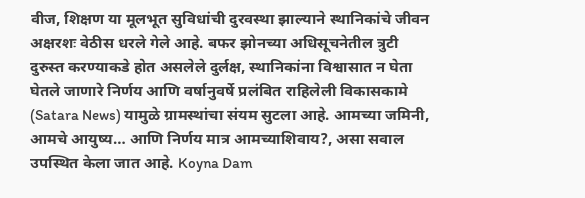वीज, शिक्षण या मूलभूत सुविधांची दुरवस्था झाल्याने स्थानिकांचे जीवन अक्षरशः वेठीस धरले गेले आहे. बफर झोनच्या अधिसूचनेतील त्रुटी दुरुस्त करण्याकडे होत असलेले दुर्लक्ष, स्थानिकांना विश्वासात न घेता घेतले जाणारे निर्णय आणि वर्षानुवर्षे प्रलंबित राहिलेली विकासकामे (Satara News) यामुळे ग्रामस्थांचा संयम सुटला आहे. आमच्या जमिनी, आमचे आयुष्य… आणि निर्णय मात्र आमच्याशिवाय?, असा सवाल उपस्थित केला जात आहे. Koyna Dam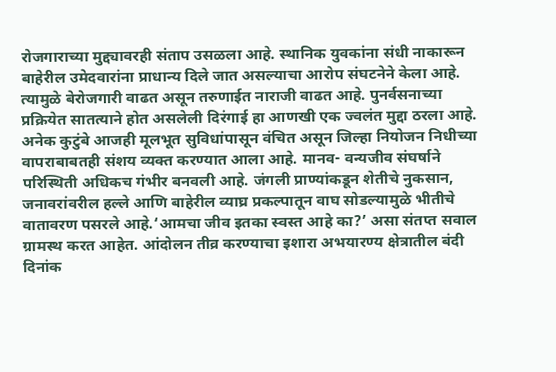रोजगाराच्या मुद्द्यावरही संताप उसळला आहे. स्थानिक युवकांना संधी नाकारून बाहेरील उमेदवारांना प्राधान्य दिले जात असल्याचा आरोप संघटनेने केला आहे. त्यामुळे बेरोजगारी वाढत असून तरुणाईत नाराजी वाढत आहे. पुनर्वसनाच्या प्रक्रियेत सातत्याने होत असलेली दिरंगाई हा आणखी एक ज्वलंत मुद्दा ठरला आहे. अनेक कुटुंबे आजही मूलभूत सुविधांपासून वंचित असून जिल्हा नियोजन निधीच्या वापराबाबतही संशय व्यक्त करण्यात आला आहे. मानव- वन्यजीव संघर्षाने परिस्थिती अधिकच गंभीर बनवली आहे. जंगली प्राण्यांकडून शेतीचे नुकसान, जनावरांवरील हल्ले आणि बाहेरील व्याघ्र प्रकल्पातून वाघ सोडल्यामुळे भीतीचे वातावरण पसरले आहे.‘आमचा जीव इतका स्वस्त आहे का?’ असा संतप्त सवाल ग्रामस्थ करत आहेत. आंदोलन तीव्र करण्याचा इशारा अभयारण्य क्षेत्रातील बंदी दिनांक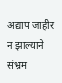अद्याप जाहीर न झाल्याने संभ्रम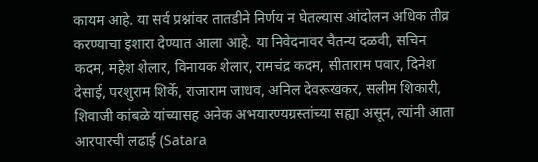कायम आहे. या सर्व प्रश्नांवर तातडीने निर्णय न घेतल्यास आंदोलन अधिक तीव्र करण्याचा इशारा देण्यात आला आहे. या निवेदनावर चैतन्य दळवी, सचिन कदम, महेश शेलार, विनायक शेलार, रामचंद्र कदम, सीताराम पवार, दिनेश देसाई, परशुराम शिर्के, राजाराम जाधव, अनिल देवरूखकर, सलीम शिकारी, शिवाजी कांबळे यांच्यासह अनेक अभयारण्यग्रस्तांच्या सह्या असून, त्यांनी आता आरपारची लढाई (Satara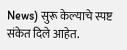News) सुरू केल्याचे स्पष्ट संकेत दिले आहेत.